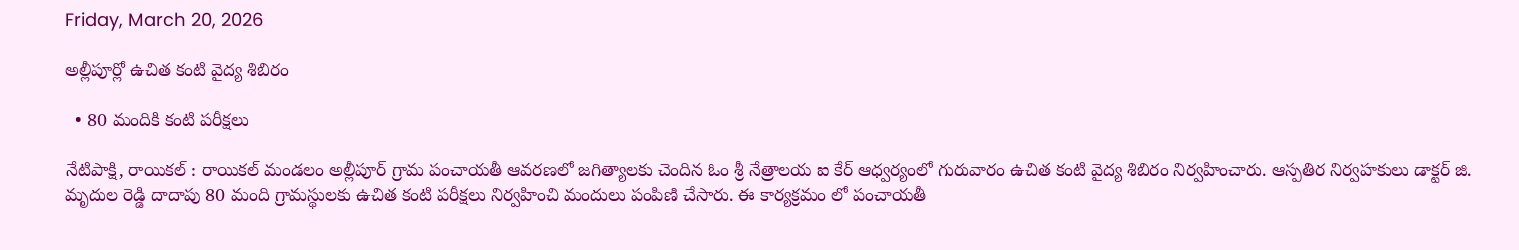Friday, March 20, 2026

అల్లీపూర్లో ఉచిత కంటి వైద్య శిబిరం

  • 80 మందికి కంటి పరీక్షలు

నేటిపాక్షి, రాయికల్ : రాయికల్ మండలం అల్లీపూర్ గ్రామ పంచాయతీ ఆవరణలో జగిత్యాలకు చెందిన ఓం శ్రీ నేత్రాలయ ఐ కేర్ ఆధ్వర్యంలో గురువారం ఉచిత కంటి వైద్య శిబిరం నిర్వహించారు. ఆస్పతిర నిర్వహకులు డాక్టర్ జి. మృదుల రెడ్డి దాదాపు 80 మంది గ్రామస్థులకు ఉచిత కంటి పరీక్షలు నిర్వహించి మందులు పంపిణి చేసారు. ఈ కార్యక్రమం లో పంచాయతీ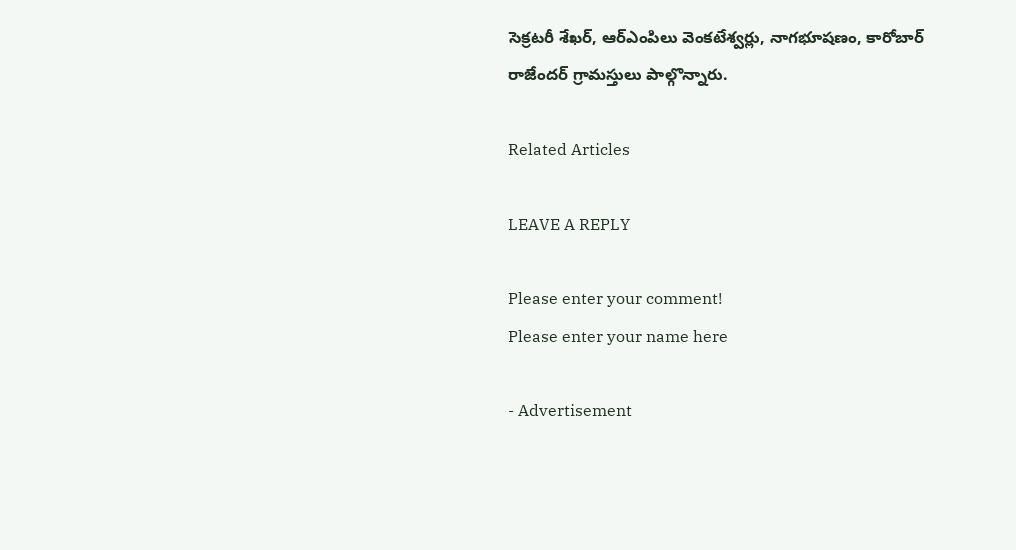సెక్రటరీ శేఖర్, ఆర్ఎంపిలు వెంకటేశ్వర్లు, నాగభూషణం, కారోబార్ రాజేందర్ గ్రామస్తులు పాల్గొన్నారు.

Related Articles

LEAVE A REPLY

Please enter your comment!
Please enter your name here

- Advertisement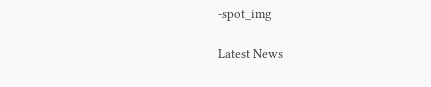-spot_img

Latest News